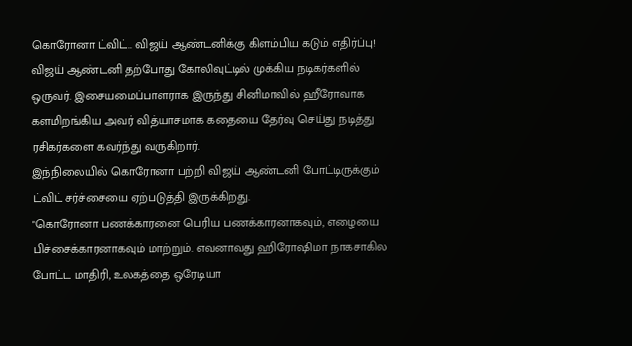கொரோனா ட்விட்.. விஜய் ஆண்டனிக்கு கிளம்பிய கடும் எதிர்ப்பு!
விஜய் ஆண்டனி தற்போது கோலிவுட்டில் முக்கிய நடிகர்களில் ஒருவர். இசையமைப்பாளராக இருந்து சினிமாவில் ஹீரோவாக களமிறங்கிய அவர் வித்யாசமாக கதையை தேர்வு செய்து நடித்து ரசிகர்களை கவர்ந்து வருகிறார்.
இந்நிலையில் கொரோனா பற்றி விஜய் ஆண்டனி போட்டிருக்கும் ட்விட் சர்ச்சையை ஏற்படுத்தி இருக்கிறது.
"கொரோனா பணக்காரனை பெரிய பணக்காரனாகவும், எழையை பிச்சைக்காரனாகவும் மாற்றும். எவனாவது ஹிரோஷிமா நாகசாகில போட்ட மாதிரி, உலகத்தை ஒரேடியா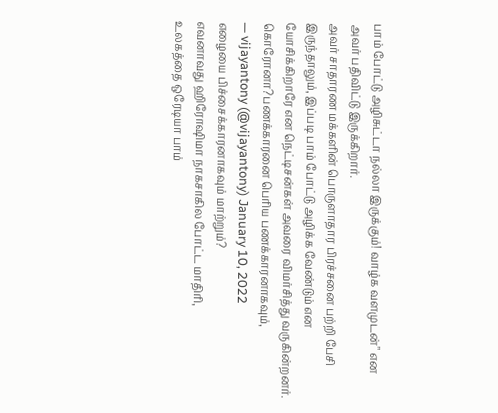பாம் போட்டு அழிசுட்டா நல்லா இருக்கும்! வாழ்க வளமுடன்" என அவர் பதிவிட்டு இருக்கிறார்.
அவர் சாதாரண மக்களின் பொருளாதார பிரச்சனை பற்றி பேசி இருந்தாலும், இப்படி பாம் போட்டு அழிக்க வேண்டும் என யோசிக்கிறாரே என நெட்டிசன்கள் அவரை விமர்சித்து வருகின்றனர்.
கொரோனா?பணக்காரனை பெரிய பணக்காரனாகவும்,
— vijayantony (@vijayantony) January 10, 2022
எழையை பிச்சைக்காரனாகவும் மாற்றும்?
எவனாவது ஹிரோஷிமா நாகசாகில போட்ட மாதிரி,
உலகத்தை ஒரேடியா பாம்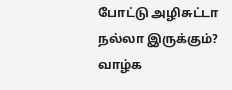போட்டு அழிசுட்டா நல்லா இருக்கும்?
வாழ்க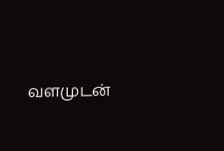வளமுடன்